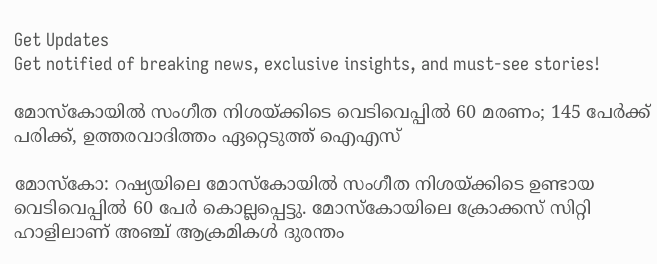Get Updates
Get notified of breaking news, exclusive insights, and must-see stories!

മോസ്‌കോയിൽ സംഗീത നിശയ്ക്കിടെ വെടിവെപ്പിൽ 60 മരണം; 145 പേർക്ക് പരിക്ക്, ഉത്തരവാദിത്തം ഏറ്റെടുത്ത് ഐഎസ്

മോസ്‌കോ: റഷ്യയിലെ മോസ്‌കോയിൽ സംഗീത നിശയ്ക്കിടെ ഉണ്ടായ വെടിവെപ്പിൽ 60 പേർ കൊല്ലപ്പെട്ടു. മോസ്കോയിലെ ക്രോക്കസ് സിറ്റി ഹാളിലാണ് അഞ്ച് ആക്രമികൾ ദുരന്തം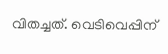വിതച്ചത്. വെടിവെപ്പിന്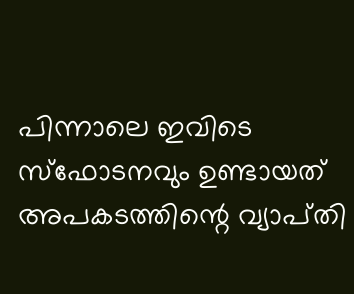പിന്നാലെ ഇവിടെ സ്ഫോടനവും ഉണ്ടായത് അപകടത്തിന്റെ വ്യാപ്‌തി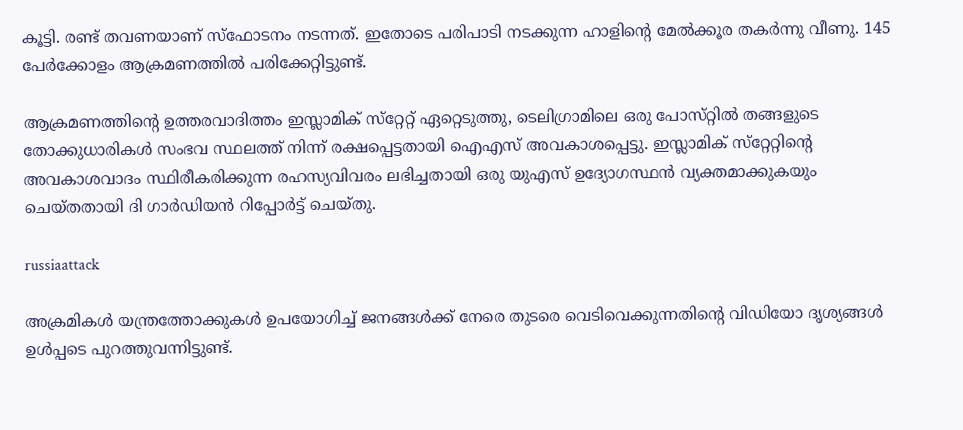കൂട്ടി. രണ്ട് തവണയാണ് സ്ഫോടനം നടന്നത്. ഇതോടെ പരിപാടി നടക്കുന്ന ഹാളിന്റെ മേൽക്കൂര തകർന്നു വീണു. 145 പേർക്കോളം ആക്രമണത്തിൽ പരിക്കേറ്റിട്ടുണ്ട്.

ആക്രമണത്തിന്റെ ഉത്തരവാദിത്തം ഇസ്ലാമിക് സ്‌റ്റേറ്റ് ഏറ്റെടുത്തു, ടെലിഗ്രാമിലെ ഒരു പോസ്‌റ്റിൽ തങ്ങളുടെ തോക്കുധാരികൾ സംഭവ സ്ഥലത്ത് നിന്ന് രക്ഷപ്പെട്ടതായി ഐഎസ് അവകാശപ്പെട്ടു. ഇസ്ലാമിക് സ്‌റ്റേറ്റിന്റെ അവകാശവാദം സ്ഥിരീകരിക്കുന്ന രഹസ്യവിവരം ലഭിച്ചതായി ഒരു യുഎസ് ഉദ്യോഗസ്ഥൻ വ്യക്തമാക്കുകയും ചെയ്‌തതായി ദി ഗാർഡിയൻ റിപ്പോർട്ട് ചെയ്‌തു.

russiaattack

അക്രമികൾ യന്ത്രത്തോക്കുകൾ ഉപയോഗിച്ച് ജനങ്ങൾക്ക് നേരെ തുടരെ വെടിവെക്കുന്നതിന്റെ വിഡിയോ ദൃശ്യങ്ങൾ ഉൾപ്പടെ പുറത്തുവന്നിട്ടുണ്ട്.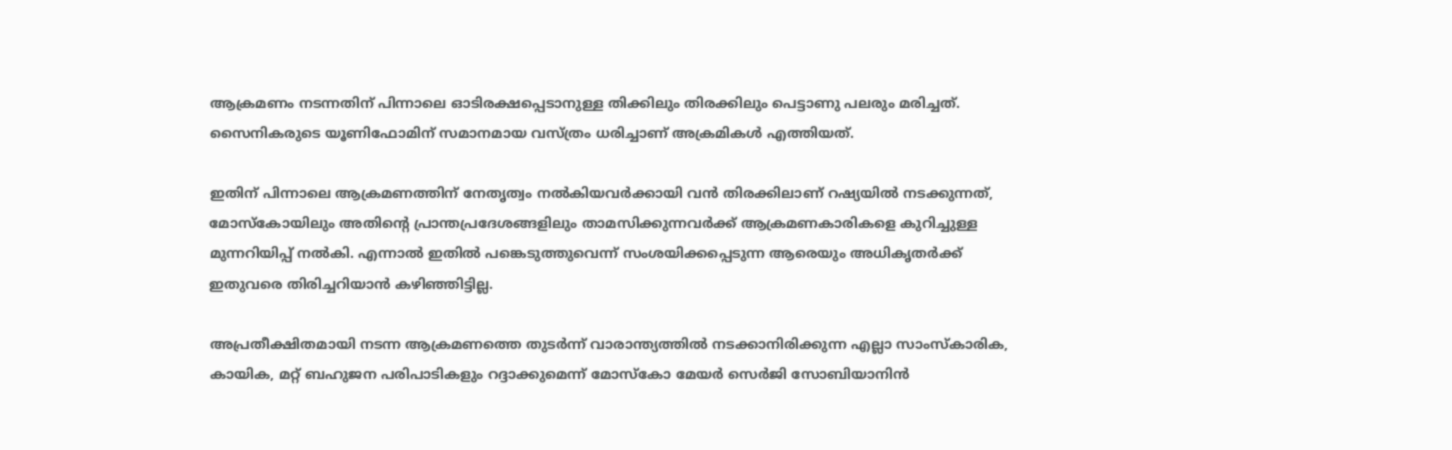ആക്രമണം നടന്നതിന് പിന്നാലെ ഓടിരക്ഷപ്പെടാനുള്ള തിക്കിലും തിരക്കിലും പെട്ടാണു പലരും മരിച്ചത്. സൈനികരുടെ യൂണിഫോമിന് സമാനമായ വസ്ത്രം ധരിച്ചാണ് അക്രമികൾ എത്തിയത്.

ഇതിന് പിന്നാലെ ആക്രമണത്തിന് നേതൃത്വം നൽകിയവർക്കായി വൻ തിരക്കിലാണ് റഷ്യയിൽ നടക്കുന്നത്, മോസ്കോയിലും അതിന്റെ പ്രാന്തപ്രദേശങ്ങളിലും താമസിക്കുന്നവർക്ക് ആക്രമണകാരികളെ കുറിച്ചുള്ള മുന്നറിയിപ്പ് നൽകി. എന്നാൽ ഇതിൽ പങ്കെടുത്തുവെന്ന് സംശയിക്കപ്പെടുന്ന ആരെയും അധികൃതർക്ക് ഇതുവരെ തിരിച്ചറിയാൻ കഴിഞ്ഞിട്ടില്ല.

അപ്രതീക്ഷിതമായി നടന്ന ആക്രമണത്തെ തുടർന്ന് വാരാന്ത്യത്തിൽ നടക്കാനിരിക്കുന്ന എല്ലാ സാംസ്‌കാരിക, കായിക, മറ്റ് ബഹുജന പരിപാടികളും റദ്ദാക്കുമെന്ന് മോസ്കോ മേയർ സെർജി സോബിയാനിൻ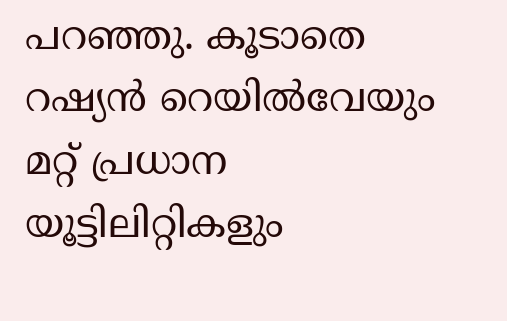പറഞ്ഞു. കൂടാതെ റഷ്യൻ റെയിൽവേയും മറ്റ് പ്രധാന യൂട്ടിലിറ്റികളും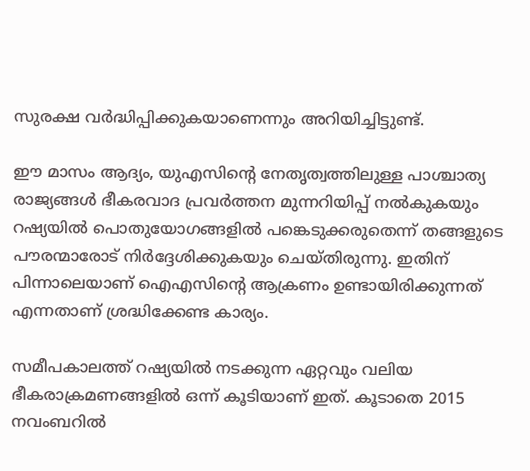സുരക്ഷ വർദ്ധിപ്പിക്കുകയാണെന്നും അറിയിച്ചിട്ടുണ്ട്.

ഈ മാസം ആദ്യം, യുഎസിന്റെ നേതൃത്വത്തിലുള്ള പാശ്ചാത്യ രാജ്യങ്ങൾ ഭീകരവാദ പ്രവർത്തന മുന്നറിയിപ്പ് നൽകുകയും റഷ്യയിൽ പൊതുയോഗങ്ങളിൽ പങ്കെടുക്കരുതെന്ന് തങ്ങളുടെ പൗരന്മാരോട് നിർദ്ദേശിക്കുകയും ചെയ്‌തിരുന്നു. ഇതിന് പിന്നാലെയാണ് ഐഎസിന്റെ ആക്രണം ഉണ്ടായിരിക്കുന്നത് എന്നതാണ് ശ്രദ്ധിക്കേണ്ട കാര്യം.

സമീപകാലത്ത് റഷ്യയിൽ നടക്കുന്ന ഏറ്റവും വലിയ ഭീകരാക്രമണങ്ങളിൽ ഒന്ന് കൂടിയാണ് ഇത്. കൂടാതെ 2015 നവംബറിൽ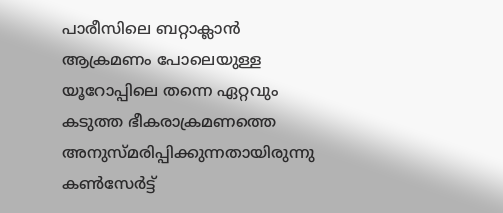പാരീസിലെ ബറ്റാക്ലാൻ ആക്രമണം പോലെയുള്ള യൂറോപ്പിലെ തന്നെ ഏറ്റവും കടുത്ത ഭീകരാക്രമണത്തെ അനുസ്‌മരിപ്പിക്കുന്നതായിരുന്നു കൺസേർട്ട്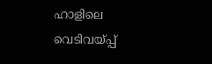ഹാളിലെ വെടിവയ്പ്പ്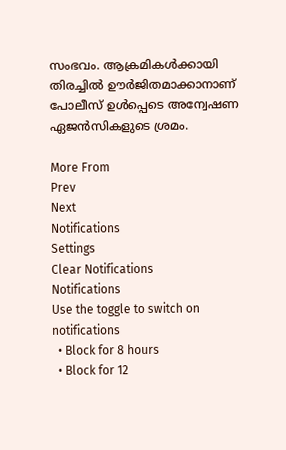സംഭവം. ആക്രമികൾക്കായി തിരച്ചിൽ ഊർജിതമാക്കാനാണ് പോലീസ് ഉൾപ്പെടെ അന്വേഷണ ഏജൻസികളുടെ ശ്രമം.

More From
Prev
Next
Notifications
Settings
Clear Notifications
Notifications
Use the toggle to switch on notifications
  • Block for 8 hours
  • Block for 12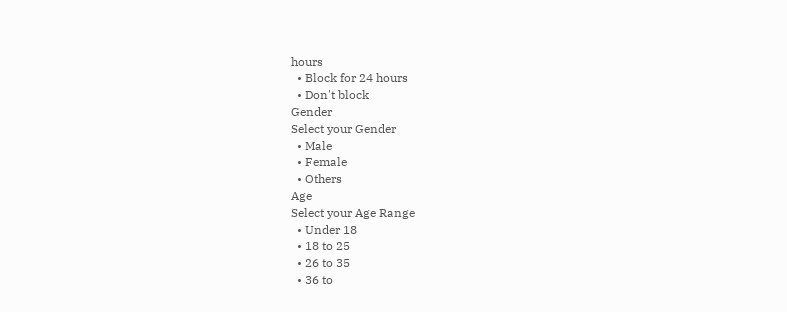hours
  • Block for 24 hours
  • Don't block
Gender
Select your Gender
  • Male
  • Female
  • Others
Age
Select your Age Range
  • Under 18
  • 18 to 25
  • 26 to 35
  • 36 to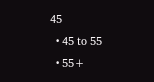45
  • 45 to 55
  • 55+